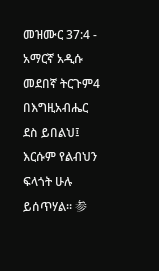መዝሙር 37:4 - አማርኛ አዲሱ መደበኛ ትርጉም4 በእግዚአብሔር ደስ ይበልህ፤ እርሱም የልብህን ፍላጎት ሁሉ ይሰጥሃል። 参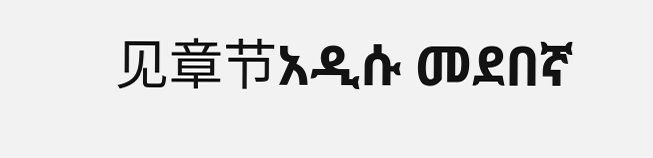见章节አዲሱ መደበኛ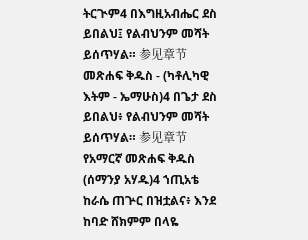ትርጒም4 በእግዚአብሔር ደስ ይበልህ፤ የልብህንም መሻት ይሰጥሃል። 参见章节መጽሐፍ ቅዱስ - (ካቶሊካዊ እትም - ኤማሁስ)4 በጌታ ደስ ይበልህ፥ የልብህንም መሻት ይሰጥሃል። 参见章节የአማርኛ መጽሐፍ ቅዱስ (ሰማንያ አሃዱ)4 ኀጢአቴ ከራሴ ጠጕር በዝቷልና፥ እንደ ከባድ ሸክምም በላዬ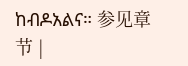ከብዶአልና። 参见章节 |